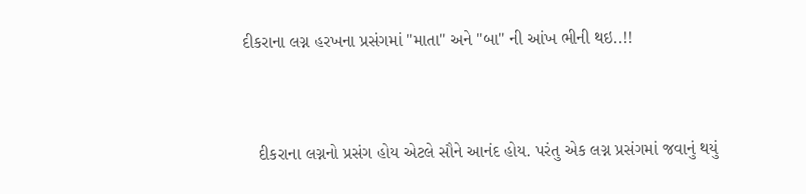દીકરાના લગ્ન હરખના પ્રસંગમાં "માતા" અને "બા" ની આંખ ભીની થઇ..!!


   દીકરાના લગ્નનો પ્રસંગ હોય એટલે સૌને આનંદ હોય. પરંતુ એક લગ્ન પ્રસંગમાં જવાનું થયું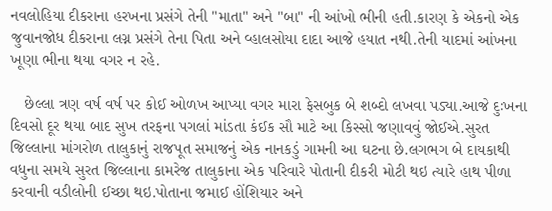નવલોહિયા દીકરાના હરખના પ્રસંગે તેની "માતા" અને "બા" ની આંખો ભીની હતી.કારણ કે એકનો એક જુવાનજોધ દીકરાના લગ્ન પ્રસંગે તેના પિતા અને વ્હાલસોયા દાદા આજે હયાત નથી.તેની યાદમાં આંખના ખૂણા ભીના થયા વગર ન રહે.

   છેલ્લા ત્રણ વર્ષ વર્ષ પર કોઈ ઓળખ આપ્યા વગર મારા ફેસબુક બે શબ્દો લખવા પડ્યા.આજે દુઃખના દિવસો દૂર થયા બાદ સુખ તરફના પગલાં માંડતા કંઈક સૌ માટે આ કિસ્સો જણાવવું જોઈએ.સુરત જિલ્લાના માંગરોળ તાલુકાનું રાજપૂત સમાજનું એક નાનકડું ગામની આ ઘટના છે.લગભગ બે દાયકાથી વધુના સમયે સુરત જિલ્લાના કામરેજ તાલુકાના એક પરિવારે પોતાની દીકરી મોટી થઇ ત્યારે હાથ પીળા કરવાની વડીલોની ઈચ્છા થઇ.પોતાના જમાઈ હોંશિયાર અને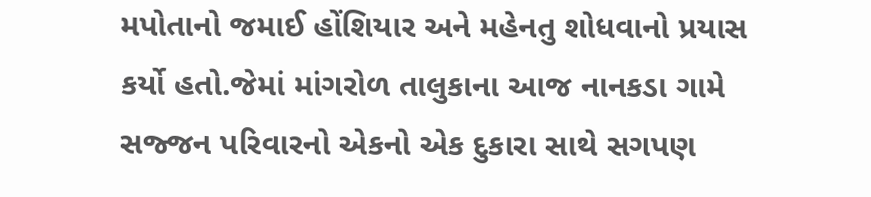મપોતાનો જમાઈ હોંશિયાર અને મહેનતુ શોધવાનો પ્રયાસ કર્યો હતો.જેમાં માંગરોળ તાલુકાના આજ નાનકડા ગામે સજ્જન પરિવારનો એકનો એક દુકારા સાથે સગપણ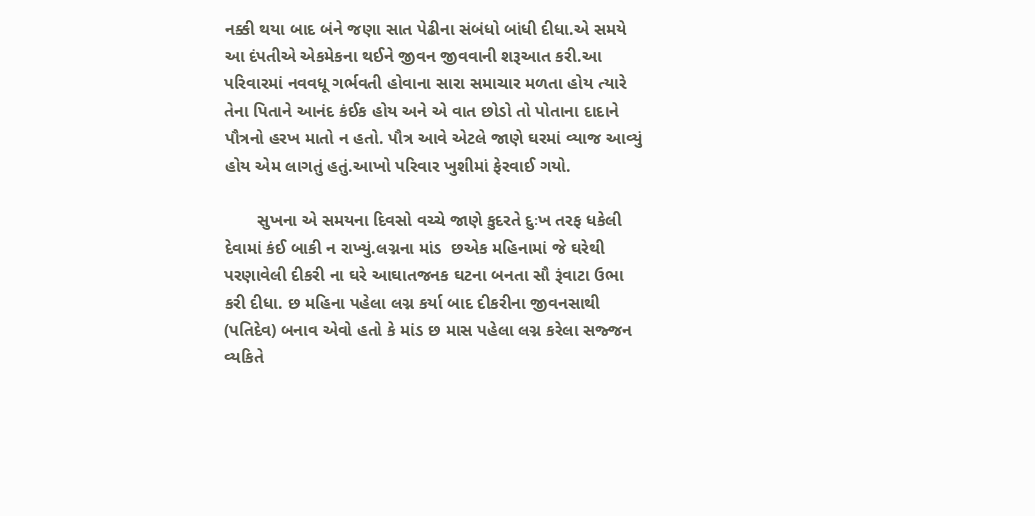નક્કી થયા બાદ બંને જણા સાત પેઢીના સંબંધો બાંધી દીધા.એ સમયે આ દંપતીએ એકમેકના થઈને જીવન જીવવાની શરૂઆત કરી.આ પરિવારમાં નવવધૂ ગર્ભવતી હોવાના સારા સમાચાર મળતા હોય ત્યારે તેના પિતાને આનંદ કંઈક હોય અને એ વાત છોડો તો પોતાના દાદાને પૌત્રનો હરખ માતો ન હતો. પૌત્ર આવે એટલે જાણે ઘરમાં વ્યાજ આવ્યું હોય એમ લાગતું હતું.આખો પરિવાર ખુશીમાં ફેરવાઈ ગયો.

       સુખના એ સમયના દિવસો વચ્ચે જાણે કુદરતે દુઃખ તરફ ધકેલી દેવામાં કંઈ બાકી ન રાખ્યું.લગ્નના માંડ  છએક મહિનામાં જે ઘરેથી પરણાવેલી દીકરી ના ઘરે આઘાતજનક ઘટના બનતા સૌ રૂંવાટા ઉભા કરી દીધા. છ મહિના પહેલા લગ્ન કર્યા બાદ દીકરીના જીવનસાથી (પતિદેવ) બનાવ એવો હતો કે માંડ છ માસ પહેલા લગ્ન કરેલા સજ્જન વ્યકિતે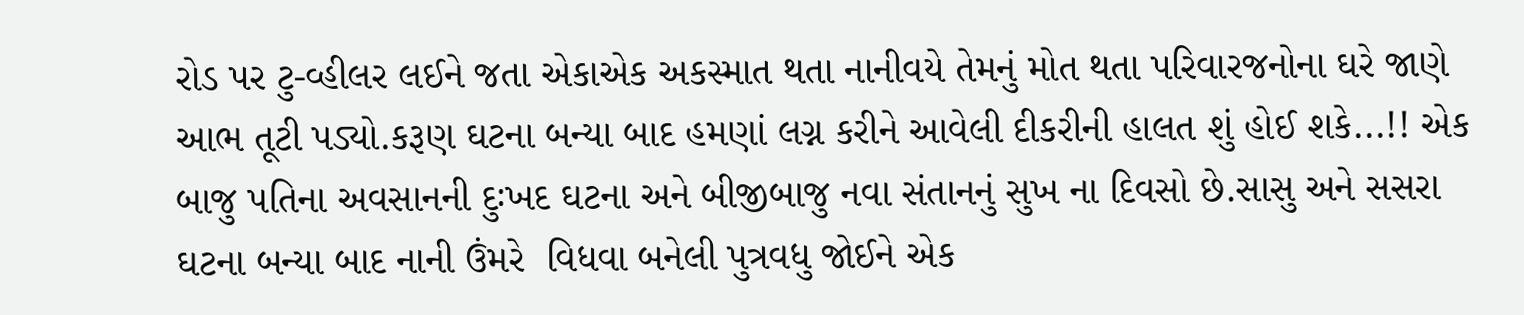રોડ પર ટુ-વ્હીલર લઈને જતા એકાએક અકસ્માત થતા નાનીવયે તેમનું મોત થતા પરિવારજનોના ઘરે જાણે આભ તૂટી પડ્યો.કરૂણ ઘટના બન્યા બાદ હમણાં લગ્ન કરીને આવેલી દીકરીની હાલત શું હોઈ શકે...!! એક બાજુ પતિના અવસાનની દુઃખદ ઘટના અને બીજીબાજુ નવા સંતાનનું સુખ ના દિવસો છે.સાસુ અને સસરા ઘટના બન્યા બાદ નાની ઉંમરે  વિધવા બનેલી પુત્રવધુ જોઈને એક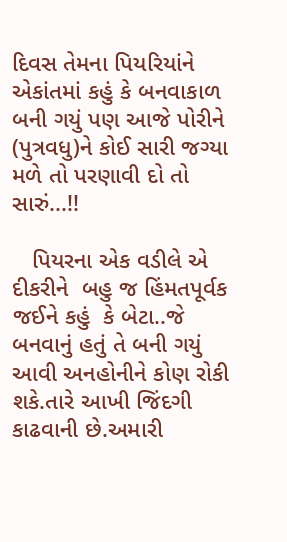દિવસ તેમના પિયરિયાંને એકાંતમાં કહું કે બનવાકાળ બની ગયું પણ આજે પોરીને (પુત્રવધુ)ને કોઈ સારી જગ્યા મળે તો પરણાવી દો તો સારું...!!

   પિયરના એક વડીલે એ દીકરીને  બહુ જ હિંમતપૂર્વક જઈને કહું  કે બેટા..જે બનવાનું હતું તે બની ગયું આવી અનહોનીને કોણ રોકી શકે.તારે આખી જિંદગી કાઢવાની છે.અમારી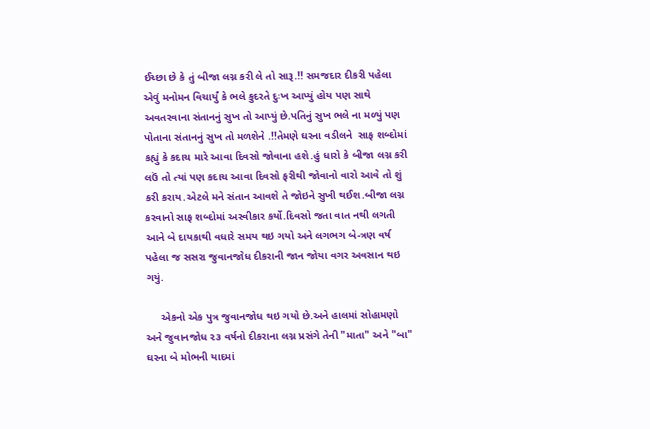ઈચ્છા છે કે તું બીજા લગ્ન કરી લે તો સારૂ.!! સમજદાર દીકરી પહેલા એવું મનોમન વિચાર્યું કે ભલે કુદરતે દુઃખ આપ્યું હોય પણ સાથે અવતરવાના સંતાનનું સુખ તો આપ્યું છે.પતિનું સુખ ભલે ના મળ્યું પણ પોતાના સંતાનનું સુખ તો મળશેને .!!તેમણે ઘરના વડીલને  સાફ શબ્દોમાં કહ્યું કે કદાચ મારે આવા દિવસો જોવાના હશે.હું ધારો કે બીજા લગ્ન કરી લઉં તો ત્યાં પણ કદાચ આવા દિવસો ફરીથી જોવાનો વારો આવે તો શું કરી કરાય.એટલે મને સંતાન આવશે તે જોઇને સુખી થઈશ.બીજા લગ્ન કરવાનો સાફ શબ્દોમાં અસ્વીકાર કર્યો.દિવસો જતા વાત નથી લગતી આને બે દાયકાથી વધારે સમય થઇ ગયો અને લગભગ બે-ત્રણ વર્ષ પહેલા જ સસરા જુવાનજોધ દીકરાની જાન જોયા વગર અવસાન થઇ ગયું.

     એકનો એક પુત્ર જુવાનજોધ થઇ ગયો છે.અને હાલમાં સોહામણો અને જુવાનજોધ ૨૩ વર્ષનો દીકરાના લગ્ન પ્રસંગે તેની "માતા" અને "બા" ઘરના બે મોભની યાદમાં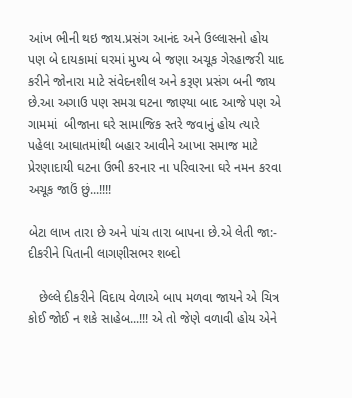આંખ ભીની થઇ જાય.પ્રસંગ આનંદ અને ઉલ્લાસનો હોય પણ બે દાયકામાં ઘરમાં મુખ્ય બે જણા અચૂક ગેરહાજરી યાદ કરીને જોનારા માટે સંવેદનશીલ અને કરૂણ પ્રસંગ બની જાય છે.આ અગાઉ પણ સમગ્ર ઘટના જાણ્યા બાદ આજે પણ એ ગામમાં  બીજાના ઘરે સામાજિક સ્તરે જવાનું હોય ત્યારે પહેલા આઘાતમાંથી બહાર આવીને આખા સમાજ માટે પ્રેરણાદાયી ઘટના ઉભી કરનાર ના પરિવારના ઘરે નમન કરવા અચૂક જાઉં છું...!!!!

બેટા લાખ તારા છે અને પાંચ તારા બાપના છે.એ લેતી જા:- દીકરીને પિતાની લાગણીસભર શબ્દો

   છેલ્લે દીકરીને વિદાય વેળાએ બાપ મળવા જાયને એ ચિત્ર કોઈ જોઈ ન શકે સાહેબ...!!! એ તો જેણે વળાવી હોય એને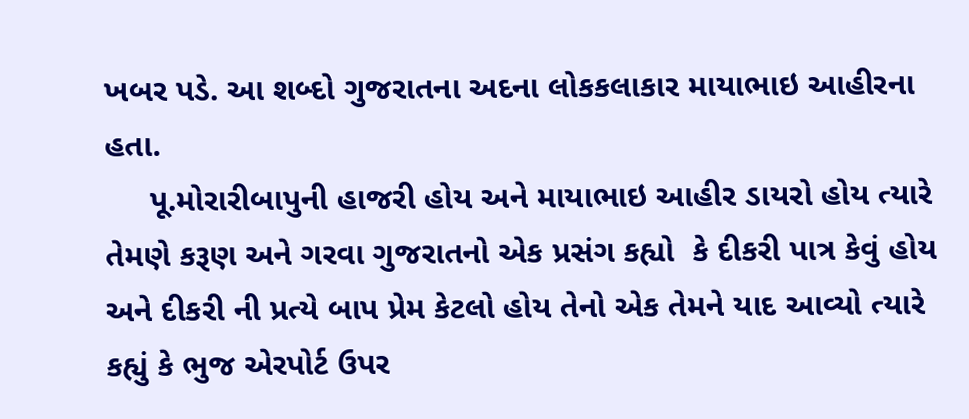ખબર પડે. આ શબ્દો ગુજરાતના અદના લોકકલાકાર માયાભાઇ આહીરના હતા.
     પૂ.મોરારીબાપુની હાજરી હોય અને માયાભાઇ આહીર ડાયરો હોય ત્યારે તેમણે કરૂણ અને ગરવા ગુજરાતનો એક પ્રસંગ કહ્યો  કે દીકરી પાત્ર કેવું હોય અને દીકરી ની પ્રત્યે બાપ પ્રેમ કેટલો હોય તેનો એક તેમને યાદ આવ્યો ત્યારે કહ્યું કે ભુજ એરપોર્ટ ઉપર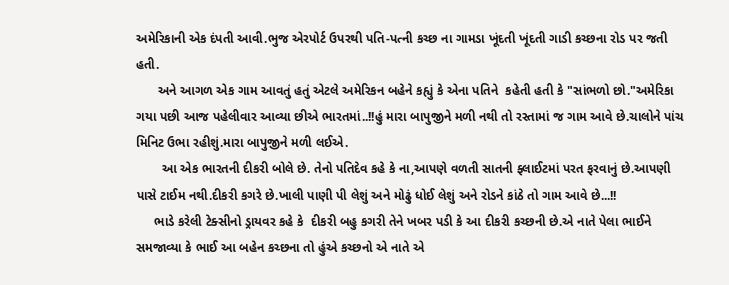અમેરિકાની એક દંપતી આવી.ભુજ એરપોર્ટ ઉપરથી પતિ-પત્ની કચ્છ ના ગામડા ખૂંદતી ખૂંદતી ગાડી કચ્છના રોડ પર જતી હતી.
      અને આગળ એક ગામ આવતું હતું એટલે અમેરિકન બહેને કહ્યું કે એના પતિને  કહેતી હતી કે "સાંભળો છો."અમેરિકા ગયા પછી આજ પહેલીવાર આવ્યા છીએ ભારતમાં..!!હું મારા બાપુજીને મળી નથી તો રસ્તામાં જ ગામ આવે છે.ચાલોને પાંચ મિનિટ ઉભા રહીશું.મારા બાપુજીને મળી લઈએ.
       આ એક ભારતની દીકરી બોલે છે. તેનો પતિદેવ કહે કે ના,આપણે વળતી સાતની ફ્લાઈટમાં પરત ફરવાનું છે.આપણી પાસે ટાઈમ નથી.દીકરી કગરે છે.ખાલી પાણી પી લેશું અને મોઢું ધોઈ લેશું અને રોડને કાંઠે તો ગામ આવે છે...!!
     ભાડે કરેલી ટેક્સીનો ડ્રાયવર કહે કે  દીકરી બહુ કગરી તેને ખબર પડી કે આ દીકરી કચ્છની છે.એ નાતે પેલા ભાઈને સમજાવ્યા કે ભાઈ આ બહેન કચ્છના તો હુંએ કચ્છનો એ નાતે એ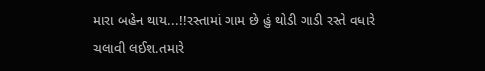મારા બહેન થાય...!!રસ્તામાં ગામ છે હું થોડી ગાડી રસ્તે વધારે ચલાવી લઈશ.તમારે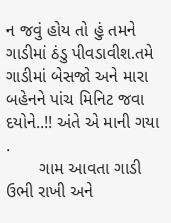ન જવું હોય તો હું તમને ગાડીમાં ઠંડુ પીવડાવીશ.તમે ગાડીમાં બેસજો અને મારા બહેનને પાંચ મિનિટ જવા દયોને..!! અંતે એ માની ગયા .
       ગામ આવતા ગાડી ઉભી રાખી અને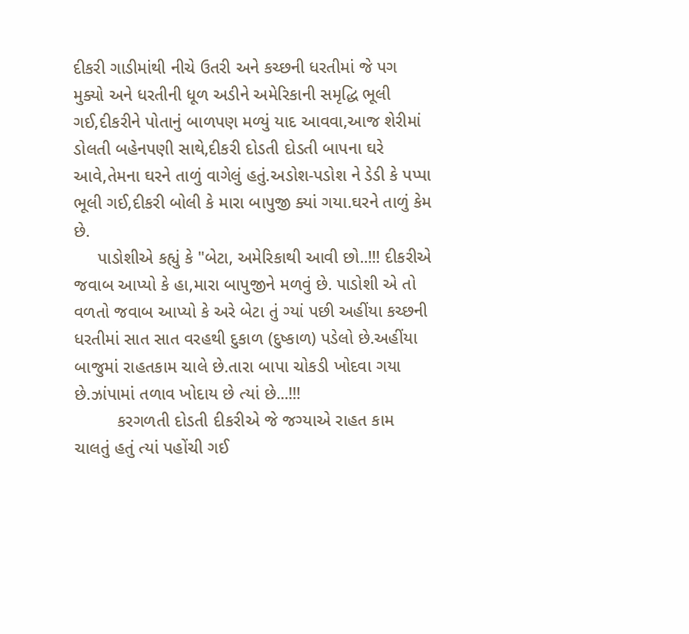દીકરી ગાડીમાંથી નીચે ઉતરી અને કચ્છની ધરતીમાં જે પગ મુક્યો અને ધરતીની ધૂળ અડીને અમેરિકાની સમૃદ્ધિ ભૂલી ગઈ,દીકરીને પોતાનું બાળપણ મળ્યું યાદ આવવા,આજ શેરીમાં ડોલતી બહેનપણી સાથે,દીકરી દોડતી દોડતી બાપના ઘરે આવે,તેમના ઘરને તાળું વાગેલું હતું.અડોશ-પડોશ ને ડેડી કે પપ્પા ભૂલી ગઈ,દીકરી બોલી કે મારા બાપુજી ક્યાં ગયા.ઘરને તાળું કેમ છે.
     પાડોશીએ કહ્યું કે "બેટા, અમેરિકાથી આવી છો..!!! દીકરીએ જવાબ આપ્યો કે હા,મારા બાપુજીને મળવું છે. પાડોશી એ તો વળતો જવાબ આપ્યો કે અરે બેટા તું ગ્યાં પછી અહીંયા કચ્છની ધરતીમાં સાત સાત વરહથી દુકાળ (દુષ્કાળ) પડેલો છે.અહીંયા બાજુમાં રાહતકામ ચાલે છે.તારા બાપા ચોકડી ખોદવા ગયા છે.ઝાંપામાં તળાવ ખોદાય છે ત્યાં છે...!!!
         કરગળતી દોડતી દીકરીએ જે જગ્યાએ રાહત કામ ચાલતું હતું ત્યાં પહોંચી ગઈ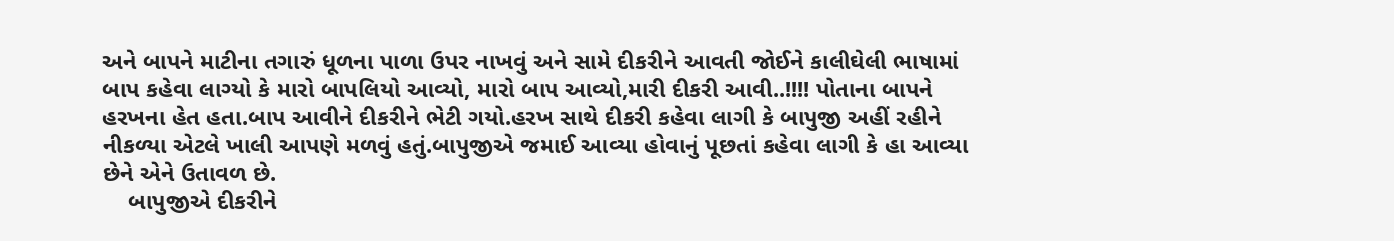અને બાપને માટીના તગારું ધૂળના પાળા ઉપર નાખવું અને સામે દીકરીને આવતી જોઈને કાલીઘેલી ભાષામાં બાપ કહેવા લાગ્યો કે મારો બાપલિયો આવ્યો, મારો બાપ આવ્યો,મારી દીકરી આવી..!!!! પોતાના બાપને હરખના હેત હતા.બાપ આવીને દીકરીને ભેટી ગયો.હરખ સાથે દીકરી કહેવા લાગી કે બાપુજી અહીં રહીને નીકળ્યા એટલે ખાલી આપણે મળવું હતું.બાપુજીએ જમાઈ આવ્યા હોવાનું પૂછતાં કહેવા લાગી કે હા આવ્યા છેને એને ઉતાવળ છે.
    બાપુજીએ દીકરીને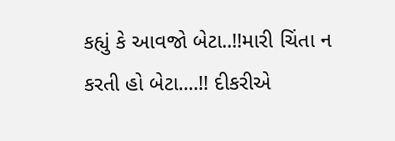કહ્યું કે આવજો બેટા..!!મારી ચિંતા ન કરતી હો બેટા....!! દીકરીએ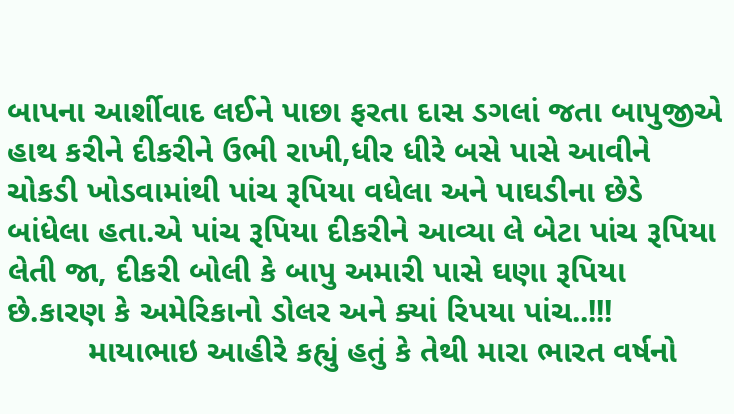બાપના આર્શીવાદ લઈને પાછા ફરતા દાસ ડગલાં જતા બાપુજીએ હાથ કરીને દીકરીને ઉભી રાખી,ધીર ધીરે બસે પાસે આવીને ચોકડી ખોડવામાંથી પાંચ રૂપિયા વધેલા અને પાઘડીના છેડે બાંધેલા હતા.એ પાંચ રૂપિયા દીકરીને આવ્યા લે બેટા પાંચ રૂપિયા લેતી જા, દીકરી બોલી કે બાપુ અમારી પાસે ઘણા રૂપિયા છે.કારણ કે અમેરિકાનો ડોલર અને ક્યાં રિપયા પાંચ..!!!
         માયાભાઇ આહીરે કહ્યું હતું કે તેથી મારા ભારત વર્ષનો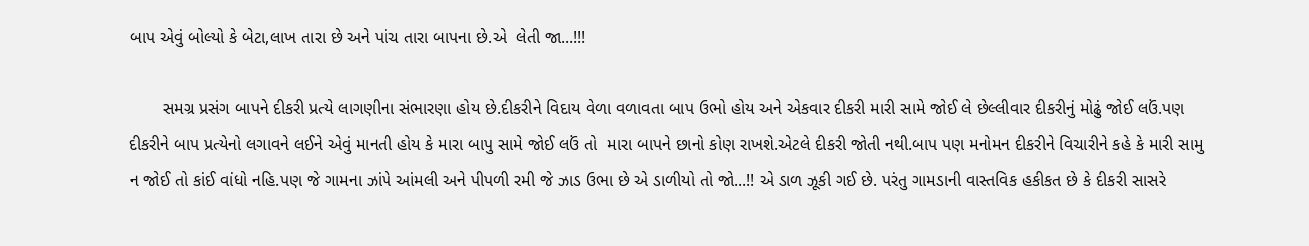બાપ એવું બોલ્યો કે બેટા,લાખ તારા છે અને પાંચ તારા બાપના છે.એ  લેતી જા...!!!

       સમગ્ર પ્રસંગ બાપને દીકરી પ્રત્યે લાગણીના સંભારણા હોય છે.દીકરીને વિદાય વેળા વળાવતા બાપ ઉભો હોય અને એકવાર દીકરી મારી સામે જોઈ લે છેલ્લીવાર દીકરીનું મોઢું જોઈ લઉં.પણ દીકરીને બાપ પ્રત્યેનો લગાવને લઈને એવું માનતી હોય કે મારા બાપુ સામે જોઈ લઉં તો  મારા બાપને છાનો કોણ રાખશે.એટલે દીકરી જોતી નથી.બાપ પણ મનોમન દીકરીને વિચારીને કહે કે મારી સામુ ન જોઈ તો કાંઈ વાંધો નહિ.પણ જે ગામના ઝાંપે આંમલી અને પીપળી રમી જે ઝાડ ઉભા છે એ ડાળીયો તો જો...!! એ ડાળ ઝૂકી ગઈ છે. પરંતુ ગામડાની વાસ્તવિક હકીકત છે કે દીકરી સાસરે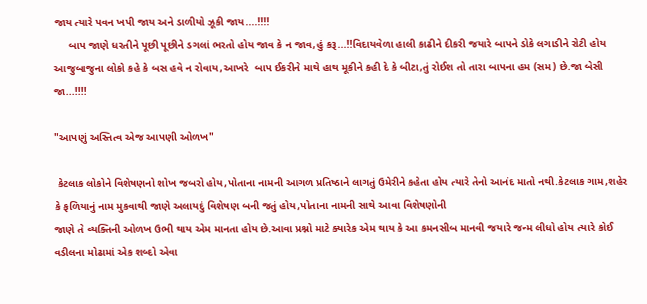જાય ત્યારે પવન ખપી જાય અને ડાળીયો ઝૂકી જાય....!!!!
     બાપ જાણે ધરતીને પૂછી પૂછીને ડગલાં ભરતો હોય જાવ કે ન જાવ,હું કરૂ...!!વિદાયવેળા હાલી કાઢીને દીકરી જયારે બાપને ડોકે લગાડીને રોટી હોય આજુબાજુના લોકો કહે કે બસ હવે ન રોવાય,આખરે  બાપ ઈકરીને માથે હાથ મૂકીને કહી દે કે બીટા,તું રોઈશ તો તારા બાપના હમ (સમ) છે.જા બેસી જા...!!!!

"આપણું અસ્તિત્વ એજ આપણી ઓળખ"

 કેટલાક લોકોને વિશેષણનો શોખ જબરો હોય,પોતાના નામની આગળ પ્રતિષ્ઠાને લાગતું ઉમેરીને કહેતા હોય ત્યારે તેનો આનંદ માતો નથી.કેટલાક ગામ,શહેર કે ફળિયાનું નામ મુકવાથી જાણે અલાયદું વિશેષણ બની જતું હોય,પોતાના નામની સાથે આવા વિશેષણોની
જાણે તે વ્યક્તિની ઓળખ ઉભી થાય એમ માનતા હોય છે.આવા પ્રશ્નો માટે ક્યારેક એમ થાય કે આ કમનસીબ માનવી જયારે જન્મ લીધો હોય ત્યારે કોઈ વડીલના મોઢામાં એક શબ્દો એવા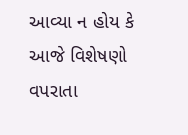આવ્યા ન હોય કે આજે વિશેષણો વપરાતા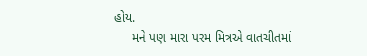હોય.
     મને પણ મારા પરમ મિત્રએ વાતચીતમાં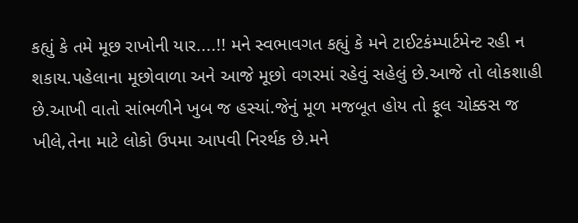કહ્યું કે તમે મૂછ રાખોની યાર....!! મને સ્વભાવગત કહ્યું કે મને ટાઈટકંમ્પાર્ટમેન્ટ રહી ન શકાય.પહેલાના મૂછોવાળા અને આજે મૂછો વગરમાં રહેવું સહેલું છે.આજે તો લોકશાહી છે.આખી વાતો સાંભળીને ખુબ જ હસ્યાં.જેનું મૂળ મજબૂત હોય તો ફૂલ ચોક્કસ જ ખીલે,તેના માટે લોકો ઉપમા આપવી નિરર્થક છે.મને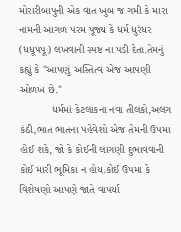મોરારીબાપુની એક વાત ખુબ જ ગમી કે મારા નામની આગળ પરમ પૂજ્ય કે ધર્મ ધુરંધર (ધધૂપપૂ) લખવાની સ્પષ્ટ ના પડી દેતા.તેમનું કહ્યું કે "આપણું અસ્તિત્વ એજ આપણી ઓળખ છે."
           ધર્મમાં કેટલાકના નવા તીલકો,અલગ કંઠી,ભાત ભાતના પહેવેશો એજ તેમની ઉપમા હોઈ શકે, જો કે કોઈની લાગણી દુભાવવાની કોઈ મારી ભૂમિકા ન હોય.કોઈ ઉપમા કે વિશેષણો આપણે જાતે વાપર્યા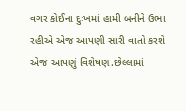વગર કોઈના દુઃખમાં હામી બનીને ઉભા રહીએ એજ આપણી સારી વાતો કરશે એજ આપણું વિશેષણ.છેલ્લામાં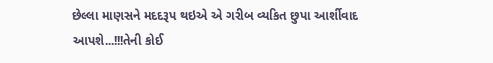છેલ્લા માણસને મદદરૂપ થઇએ એ ગરીબ વ્યકિત છુપા આર્શીવાદ આપશે...!!!તેની કોઈ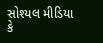સોશ્યલ મીડિયા કે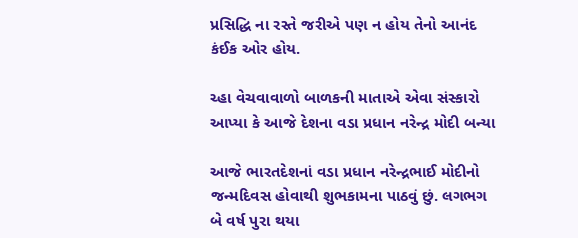પ્રસિદ્ધિ ના રસ્તે જરીએ પણ ન હોય તેનો આનંદ કંઈક ઓર હોય.

ચ્હા વેચવાવાળો બાળકની માતાએ એવા સંસ્કારો આપ્યા કે આજે દેશના વડા પ્રધાન નરેન્દ્ર મોદી બન્યા

આજે ભારતદેશનાં વડા પ્રધાન નરેન્દ્રભાઈ મોદીનો જન્મદિવસ હોવાથી શુભકામના પાઠવું છું. લગભગ બે વર્ષ પુરા થયા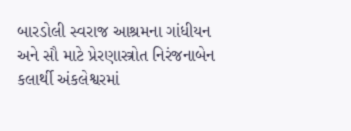બારડોલી સ્વરાજ આશ્રમના ગાંધીયન અને સૌ માટે પ્રેરણાસ્ત્રોત નિરંજનાબેન કલાર્થી અંકલેશ્વરમાં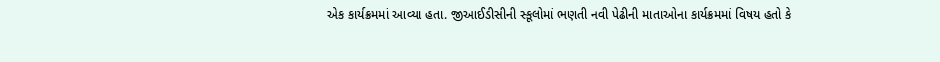એક કાર્યક્રમમાં આવ્યા હતા. જીઆઈડીસીની સ્કૂલોમાં ભણતી નવી પેઢીની માતાઓના કાર્યક્રમમાં વિષય હતો કે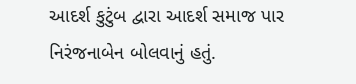આદર્શ કુટુંબ દ્વારા આદર્શ સમાજ પાર નિરંજનાબેન બોલવાનું હતું.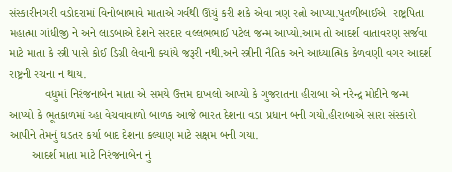સંસ્કારીનગરી વડોદરામાં વિનોબાભાવે માતાએ ગર્વથી ઊંચું કરી શકે એવા ત્રણ રત્નો આપ્યા.પુતળીબાઈએ  રાષ્ટ્રપિતા મહાત્મા ગાંધીજી ને અને લાડબાએ દેશને સરદાર વલ્લભભાઈ પટેલ જન્મ આપ્યો.આમ તો આદર્શ વાતાવરણ સર્જવા માટે માતા કે સ્ત્રી પાસે કોઈ ડિગ્રી લેવાની ક્યાંયે જરૂરી નથી.અને સ્ત્રીની નૈતિક અને આધ્યાત્મિક કેળવણી વગર આદર્શ રાષ્ટ્રની રચના ન થાય.
           વધુમાં નિરંજનાબેન માતા એ સમયે ઉત્તમ દાખલો આપ્યો કે ગુજરાતના હીરાબા એ નરેન્દ્ર મોદીને જન્મ આપ્યો કે ભૂતકાળમાં ચ્હા વેચવાવાળો બાળક આજે ભારત દેશના વડા પ્રધાન બની ગયો.હીરાબાએ સારા સંસ્કારો આપીને તેમનું ઘડતર કર્યા બાદ દેશના કલ્યાણ માટે સક્ષમ બની ગયા.
       આદર્શ માતા માટે નિરંજનાબેન નું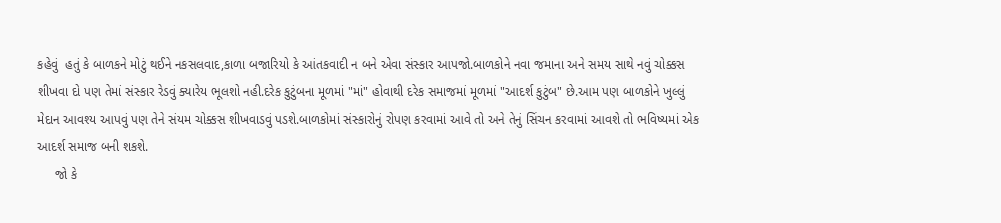કહેવું  હતું કે બાળકને મોટું થઈને નકસલવાદ,કાળા બજારિયો કે આંતકવાદી ન બને એવા સંસ્કાર આપજો.બાળકોને નવા જમાના અને સમય સાથે નવું ચોક્કસ શીખવા દો પણ તેમાં સંસ્કાર રેડવું ક્યારેય ભૂલશો નહી.દરેક કુટુંબના મૂળમાં "માં" હોવાથી દરેક સમાજમાં મૂળમાં "આદર્શ કુટુંબ" છે.આમ પણ બાળકોને ખુલ્લું મેદાન આવશ્ય આપવું પણ તેને સંયમ ચોક્કસ શીખવાડવું પડશે.બાળકોમાં સંસ્કારોનું રોપણ કરવામાં આવે તો અને તેનું સિંચન કરવામાં આવશે તો ભવિષ્યમાં એક આદર્શ સમાજ બની શકશે.
     જો કે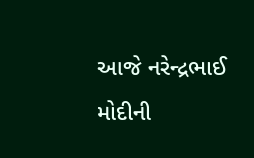આજે નરેન્દ્રભાઈ મોદીની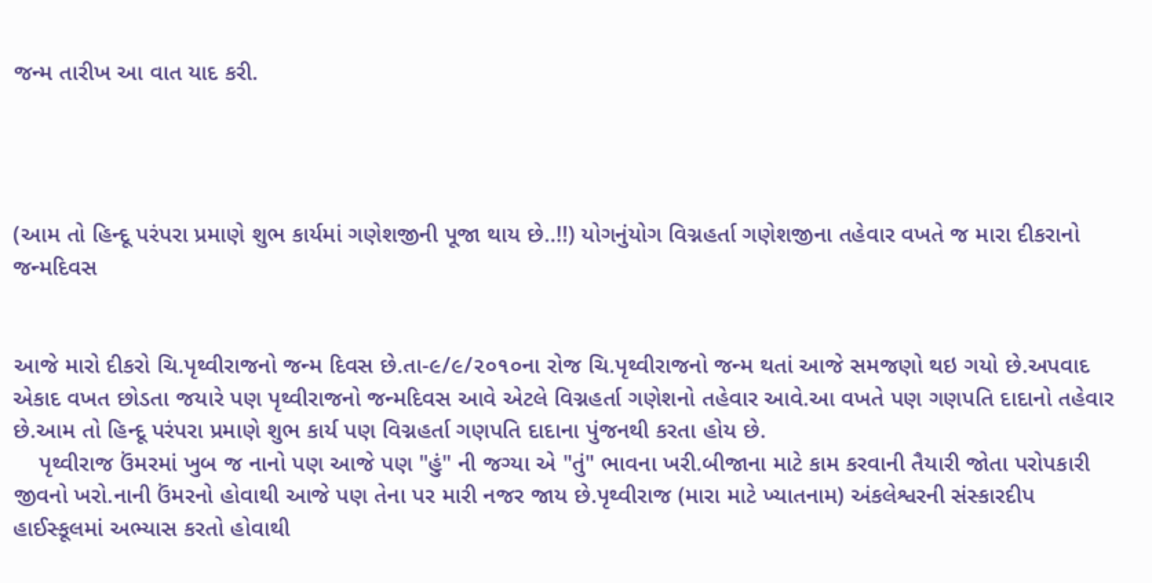જન્મ તારીખ આ વાત યાદ કરી.




(આમ તો હિન્દૂ પરંપરા પ્રમાણે શુભ કાર્યમાં ગણેશજીની પૂજા થાય છે..!!) યોગનુંયોગ વિગ્નહર્તા ગણેશજીના તહેવાર વખતે જ મારા દીકરાનો જન્મદિવસ


આજે મારો દીકરો ચિ.પૃથ્વીરાજનો જન્મ દિવસ છે.તા-૯/૯/૨૦૧૦ના રોજ ચિ.પૃથ્વીરાજનો જન્મ થતાં આજે સમજણો થઇ ગયો છે.અપવાદ એકાદ વખત છોડતા જયારે પણ પૃથ્વીરાજનો જન્મદિવસ આવે એટલે વિગ્નહર્તા ગણેશનો તહેવાર આવે.આ વખતે પણ ગણપતિ દાદાનો તહેવાર છે.આમ તો હિન્દૂ પરંપરા પ્રમાણે શુભ કાર્ય પણ વિગ્નહર્તા ગણપતિ દાદાના પુંજનથી કરતા હોય છે.
    પૃથ્વીરાજ ઉંમરમાં ખુબ જ નાનો પણ આજે પણ "હું" ની જગ્યા એ "તું" ભાવના ખરી.બીજાના માટે કામ કરવાની તૈયારી જોતા પરોપકારી જીવનો ખરો.નાની ઉંમરનો હોવાથી આજે પણ તેના પર મારી નજર જાય છે.પૃથ્વીરાજ (મારા માટે ખ્યાતનામ) અંકલેશ્વરની સંસ્કારદીપ હાઈસ્કૂલમાં અભ્યાસ કરતો હોવાથી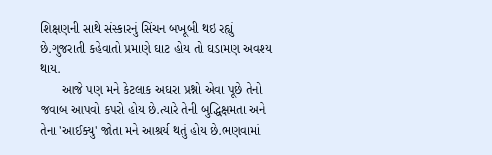શિક્ષણની સાથે સંસ્કારનું સિંચન બખૂબી થઇ રહ્યું છે.ગુજરાતી કહેવાતો પ્રમાણે ઘાટ હોય તો ઘડામણ અવશ્ય થાય.
      આજે પણ મને કેટલાક અઘરા પ્રશ્નો એવા પૂછે તેનો જવાબ આપવો કપરો હોય છે.ત્યારે તેની બુદ્ધિક્ષમતા અને તેના 'આઈક્યુ' જોતા મને આશ્રર્ય થતું હોય છે.ભણવામાં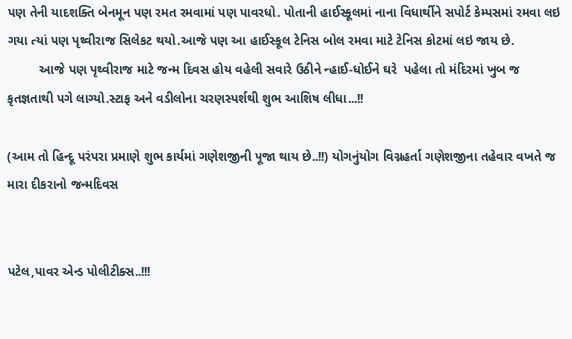પણ તેની યાદશક્તિ બેનમૂન પણ રમત રમવામાં પણ પાવરધો. પોતાની હાઈસ્કૂલમાં નાના વિધાર્થીને સપોર્ટ કેમ્પસમાં રમવા લઇ ગયા ત્યાં પણ પૃથ્વીરાજ સિલેકટ થયો.આજે પણ આ હાઈસ્કૂલ ટેનિસ બોલ રમવા માટે ટેનિસ કોટમાં લઇ જાય છે.
         આજે પણ પૃથ્વીરાજ માટે જન્મ દિવસ હોય વહેલી સવારે ઉઠીને ન્હાઈ-ધોઈને ઘરે  પહેલા તો મંદિરમાં ખુબ જ કૃતજ્ઞતાથી પગે લાગ્યો.સ્ટાફ અને વડીલોના ચરણસ્પર્શથી શુભ આશિષ લીધા...!!

(આમ તો હિન્દૂ પરંપરા પ્રમાણે શુભ કાર્યમાં ગણેશજીની પૂજા થાય છે..!!) યોગનુંયોગ વિગ્નહર્તા ગણેશજીના તહેવાર વખતે જ મારા દીકરાનો જન્મદિવસ


પટેલ,પાવર એન્ડ પોલીટીક્સ..!!!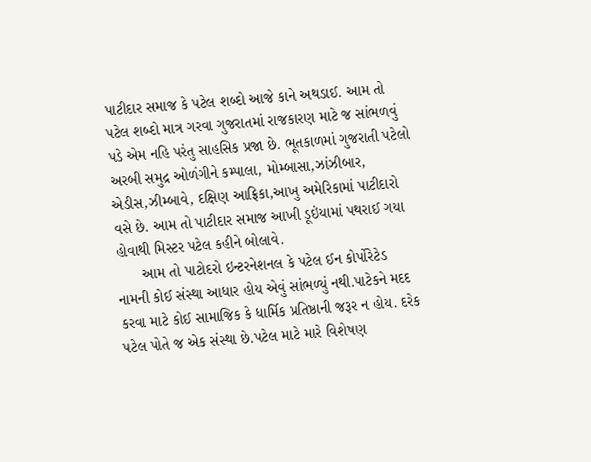પાટીદાર સમાજ કે પટેલ શબ્દો આજે કાને અથડાઈ. આમ તો પટેલ શબ્દો માત્ર ગરવા ગુજરાતમાં રાજકારણ માટે જ સાંભળવું પડે એમ નહિ પરંતુ સાહસિક પ્રજા છે. ભૂતકાળમાં ગુજરાતી પટેલો અરબી સમુદ્ર ઓળંગીને કમ્પાલા, મોમ્બાસા,ઝાંઝીબાર, એડીસ,ઝીમ્બાવે, દક્ષિણ આફ્રિકા,આખુ અમેરિકામાં પાટીદારો વસે છે. આમ તો પાટીદાર સમાજ આખી ડૂઇંયામાં પથરાઈ ગયા હોવાથી મિસ્ટર પટેલ કહીને બોલાવે.
      આમ તો પાટોદરો ઇન્ટરનેશનલ કે પટેલ ઈન કોર્પોરેટેડ નામની કોઈ સંસ્થા આધાર હોય એવું સાંભળ્યું નથી.પાટેકને મદદ કરવા માટે કોઈ સામાજિક કે ધાર્મિક પ્રતિષ્ઠાની જરૂર ન હોય. દરેક પટેલ પોતે જ એક સંસ્થા છે.પટેલ માટે મારે વિશેષણ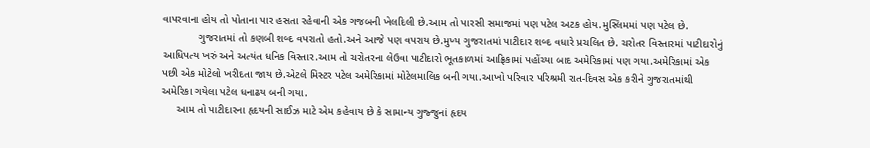વાપરવાના હોય તો પોતાના પાર હસતા રહેવાની એક ગજબની ખેલદિલી છે.આમ તો પારસી સમાજમાં પણ પટેલ અટક હોય.મુસ્લિમમાં પણ પટેલ છે.
            ગુજરાતમાં તો કણબી શબ્દ વપરાતો હતો.અને આજે પણ વપરાય છે.મુખ્ય ગુજરાતમાં પાટીદાર શબ્દ વધારે પ્રચલિત છે. ચરોતર વિસ્તારમાં પાટીદારોનું આધિપત્ય ખરું અને અત્યંત ધનિક વિસ્તાર.આમ તો ચરોતરના લેઉવા પાટીદારો ભૂતકાળમાં આફ્રિકામાં પહોંચ્યા બાદ અમેરિકામાં પણ ગયા.અમેરિકામાં એક પછી એક મોટેલો ખરીદતા જાય છે.એટલે મિસ્ટર પટેલ અમેરિકામાં મોટેલમાલિક બની ગયા.આખો પરિવાર પરિશ્રમી રાત-દિવસ એક કરીને ગુજરાતમાંથી અમેરિકા ગયેલા પટેલ ધનાઢય બની ગયા.
     આમ તો પાટીદારના હૃદયની સાઈઝ માટે એમ કહેવાય છે કે સામાન્ય ગુજ્જુનાં હૃદય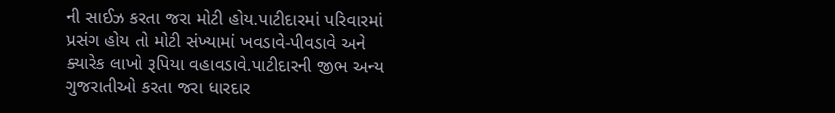ની સાઈઝ કરતા જરા મોટી હોય.પાટીદારમાં પરિવારમાં પ્રસંગ હોય તો મોટી સંખ્યામાં ખવડાવે-પીવડાવે અને ક્યારેક લાખો રૂપિયા વહાવડાવે.પાટીદારની જીભ અન્ય ગુજરાતીઓ કરતા જરા ધારદાર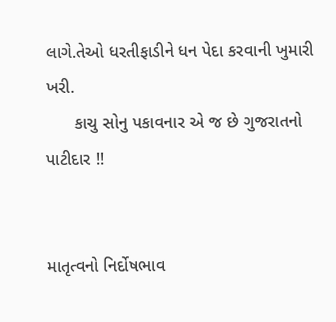લાગે.તેઓ ધરતીફાડીને ધન પેદા કરવાની ખુમારી ખરી.
      કાચુ સોનુ પકાવનાર એ જ છે ગુજરાતનો પાટીદાર !!


માતૃત્વનો નિર્દોષભાવ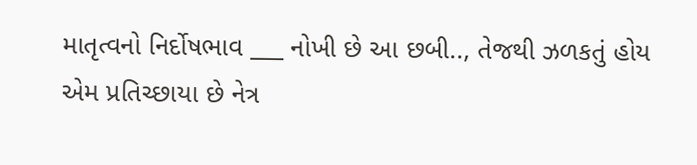માતૃત્વનો નિર્દોષભાવ ___ નોખી છે આ છબી.., તેજથી ઝળકતું હોય એમ પ્રતિચ્છાયા છે નેત્ર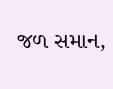જળ સમાન,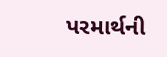પરમાર્થની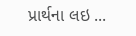પ્રાર્થના લઇ ...